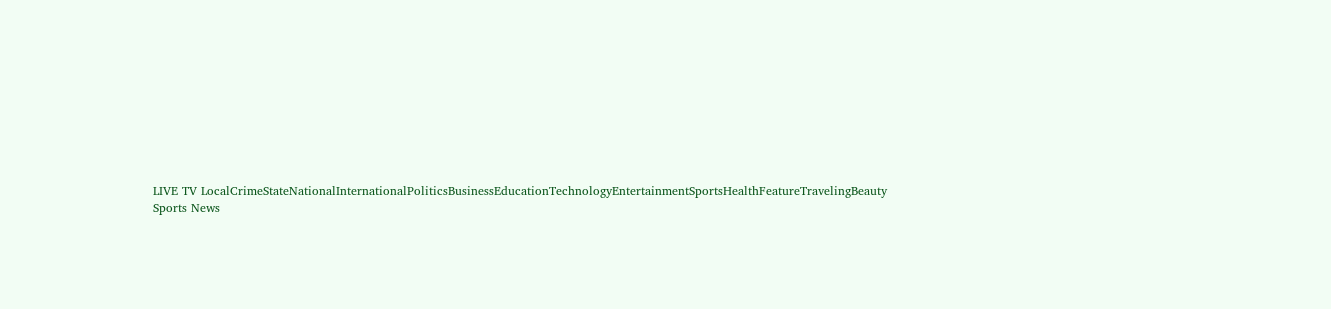LIVE TV LocalCrimeStateNationalInternationalPoliticsBusinessEducationTechnologyEntertainmentSportsHealthFeatureTravelingBeauty
Sports News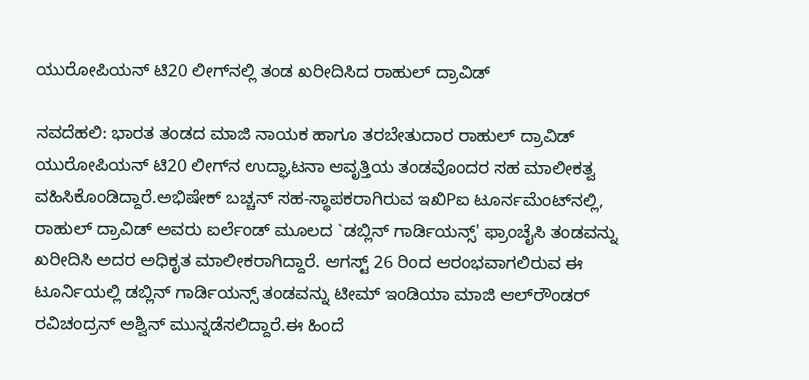ಯುರೋಪಿಯನ್ ಟಿ20 ಲೀಗ್‌ನಲ್ಲಿ ತಂಡ ಖರೀದಿಸಿದ ರಾಹುಲ್ ದ್ರಾವಿಡ್

ನವದೆಹಲಿ: ಭಾರತ ತಂಡದ ಮಾಜಿ ನಾಯಕ ಹಾಗೂ ತರಬೇತುದಾರ ರಾಹುಲ್ ದ್ರಾವಿಡ್ ಯುರೋಪಿಯನ್ ಟಿ20 ಲೀಗ್‌ನ ಉದ್ಘಾಟನಾ ಆವೃತ್ತಿಯ ತಂಡವೊಂದರ ಸಹ ಮಾಲೀಕತ್ವ ವಹಿಸಿಕೊಂಡಿದ್ದಾರೆ.ಅಭಿಷೇಕ್ ಬಚ್ಚನ್ ಸಹ-ಸ್ಥಾಪಕರಾಗಿರುವ ಇಖಿPಐ ಟೂರ್ನಮೆಂಟ್‌ನಲ್ಲಿ, ರಾಹುಲ್ ದ್ರಾವಿಡ್ ಅವರು ಐರ್ಲೆಂಡ್ ಮೂಲದ `ಡಬ್ಲಿನ್ ಗಾರ್ಡಿಯನ್ಸ್' ಫ್ರಾಂಚೈಸಿ ತಂಡವನ್ನು ಖರೀದಿಸಿ ಅದರ ಅಧಿಕೃತ ಮಾಲೀಕರಾಗಿದ್ದಾರೆ. ಆಗಸ್ಟ್ 26 ರಿಂದ ಆರಂಭವಾಗಲಿರುವ ಈ ಟೂರ್ನಿಯಲ್ಲಿ ಡಬ್ಲಿನ್ ಗಾರ್ಡಿಯನ್ಸ್ ತಂಡವನ್ನು ಟೀಮ್ ಇಂಡಿಯಾ ಮಾಜಿ ಆಲ್‌ರೌಂಡರ್ ರವಿಚಂದ್ರನ್ ಅಶ್ವಿನ್ ಮುನ್ನಡೆಸಲಿದ್ದಾರೆ.ಈ ಹಿಂದೆ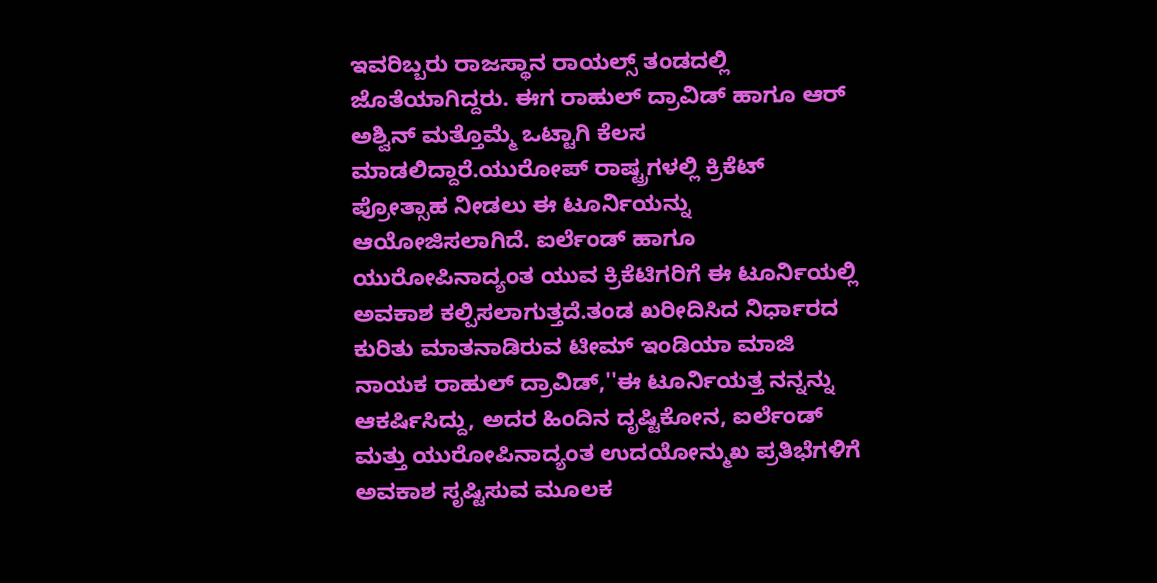ಇವರಿಬ್ಬರು ರಾಜಸ್ಥಾನ ರಾಯಲ್ಸ್ ತಂಡದಲ್ಲಿ ಜೊತೆಯಾಗಿದ್ದರು. ಈಗ ರಾಹುಲ್ ದ್ರಾವಿಡ್ ಹಾಗೂ ಆರ್ ಅಶ್ವಿನ್ ಮತ್ತೊಮ್ಮೆ ಒಟ್ಟಾಗಿ ಕೆಲಸ ಮಾಡಲಿದ್ದಾರೆ.ಯುರೋಪ್ ರಾಷ್ಟ್ರಗಳಲ್ಲಿ ಕ್ರಿಕೆಟ್ ಪ್ರೋತ್ಸಾಹ ನೀಡಲು ಈ ಟೂರ್ನಿಯನ್ನು ಆಯೋಜಿಸಲಾಗಿದೆ. ಐರ್ಲೆಂಡ್ ಹಾಗೂ ಯುರೋಪಿನಾದ್ಯಂತ ಯುವ ಕ್ರಿಕೆಟಿಗರಿಗೆ ಈ ಟೂರ್ನಿಯಲ್ಲಿ ಅವಕಾಶ ಕಲ್ಪಿಸಲಾಗುತ್ತದೆ.ತಂಡ ಖರೀದಿಸಿದ ನಿರ್ಧಾರದ ಕುರಿತು ಮಾತನಾಡಿರುವ ಟೀಮ್ ಇಂಡಿಯಾ ಮಾಜಿ ನಾಯಕ ರಾಹುಲ್ ದ್ರಾವಿಡ್,''ಈ ಟೂರ್ನಿಯತ್ತ ನನ್ನನ್ನು ಆಕರ್ಷಿಸಿದ್ದು, ಅದರ ಹಿಂದಿನ ದೃಷ್ಟಿಕೋನ, ಐರ್ಲೆಂಡ್ ಮತ್ತು ಯುರೋಪಿನಾದ್ಯಂತ ಉದಯೋನ್ಮುಖ ಪ್ರತಿಭೆಗಳಿಗೆ ಅವಕಾಶ ಸೃಷ್ಟಿಸುವ ಮೂಲಕ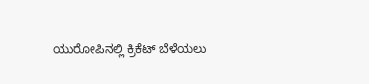ಯುರೋಪಿನಲ್ಲಿ ಕ್ರಿಕೆಟ್ ಬೆಳೆಯಲು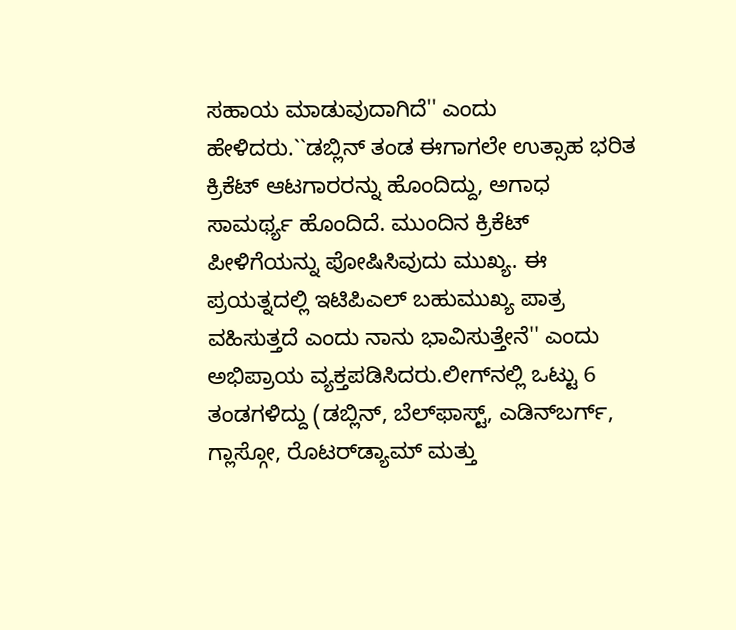ಸಹಾಯ ಮಾಡುವುದಾಗಿದೆ'' ಎಂದು ಹೇಳಿದರು.``ಡಬ್ಲಿನ್ ತಂಡ ಈಗಾಗಲೇ ಉತ್ಸಾಹ ಭರಿತ ಕ್ರಿಕೆಟ್ ಆಟಗಾರರನ್ನು ಹೊಂದಿದ್ದು, ಅಗಾಧ ಸಾಮರ್ಥ್ಯ ಹೊಂದಿದೆ. ಮುಂದಿನ ಕ್ರಿಕೆಟ್ ಪೀಳಿಗೆಯನ್ನು ಪೋಷಿಸಿವುದು ಮುಖ್ಯ. ಈ ಪ್ರಯತ್ನದಲ್ಲಿ ಇಟಿಪಿಎಲ್ ಬಹುಮುಖ್ಯ ಪಾತ್ರ ವಹಿಸುತ್ತದೆ ಎಂದು ನಾನು ಭಾವಿಸುತ್ತೇನೆ'' ಎಂದು ಅಭಿಪ್ರಾಯ ವ್ಯಕ್ತಪಡಿಸಿದರು.ಲೀಗ್‌ನಲ್ಲಿ ಒಟ್ಟು 6 ತಂಡಗಳಿದ್ದು (ಡಬ್ಲಿನ್, ಬೆಲ್‌ಫಾಸ್ಟ್, ಎಡಿನ್‌ಬರ್ಗ್, ಗ್ಲಾಸ್ಗೋ, ರೊಟರ್‌ಡ್ಯಾಮ್ ಮತ್ತು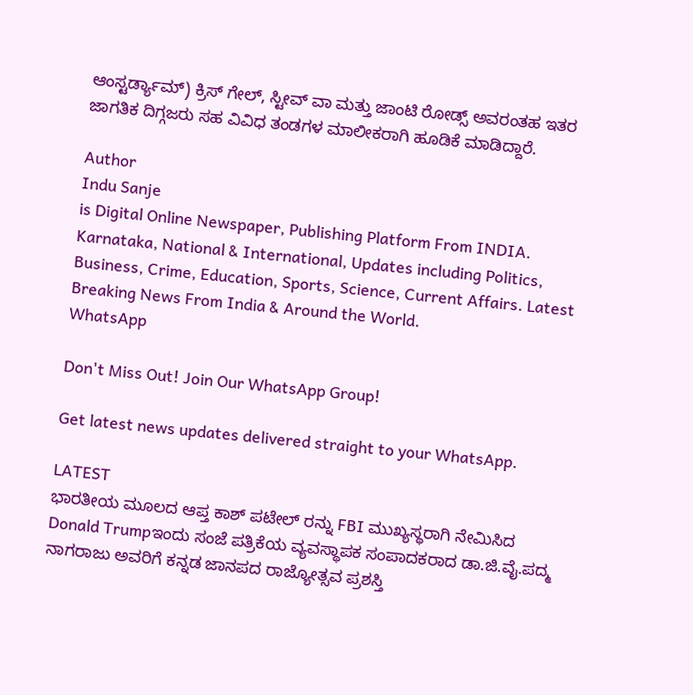ಆಂಸ್ಟರ್ಡ್ಯಾಮ್) ಕ್ರಿಸ್ ಗೇಲ್, ಸ್ಟೀವ್ ವಾ ಮತ್ತು ಜಾಂಟಿ ರೋಡ್ಸ್ ಅವರಂತಹ ಇತರ ಜಾಗತಿಕ ದಿಗ್ಗಜರು ಸಹ ವಿವಿಧ ತಂಡಗಳ ಮಾಲೀಕರಾಗಿ ಹೂಡಿಕೆ ಮಾಡಿದ್ದಾರೆ.

Author
Indu Sanje
is Digital Online Newspaper, Publishing Platform From INDIA. Karnataka, National & International, Updates including Politics, Business, Crime, Education, Sports, Science, Current Affairs. Latest Breaking News From India & Around the World.
WhatsApp

Don't Miss Out! Join Our WhatsApp Group!

Get latest news updates delivered straight to your WhatsApp.

LATEST
ಭಾರತೀಯ ಮೂಲದ ಆಪ್ತ ಕಾಶ್ ಪಟೇಲ್ ರನ್ನು FBI ಮುಖ್ಯಸ್ಥರಾಗಿ ನೇಮಿಸಿದ Donald Trumpಇಂದು ಸಂಜೆ ಪತ್ರಿಕೆಯ ವ್ಯವಸ್ಥಾಪಕ ಸಂಪಾದಕರಾದ ಡಾ.ಜಿ.ವೈ.ಪದ್ಮ ನಾಗರಾಜು ಅವರಿಗೆ ಕನ್ನಡ ಜಾನಪದ ರಾಜ್ಯೋತ್ಸವ ಪ್ರಶಸ್ತಿ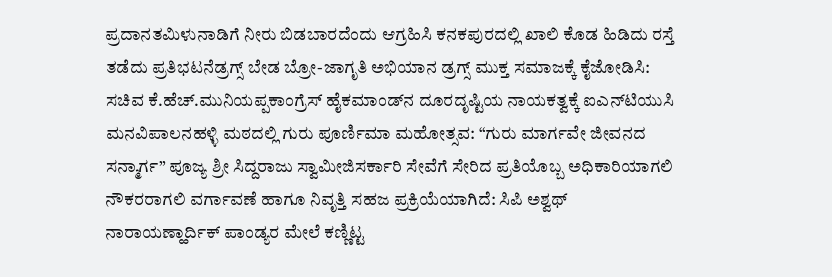ಪ್ರದಾನತಮಿಳುನಾಡಿಗೆ ನೀರು ಬಿಡಬಾರದೆಂದು ಆಗ್ರಹಿಸಿ ಕನಕಪುರದಲ್ಲಿ ಖಾಲಿ ಕೊಡ ಹಿಡಿದು ರಸ್ತೆ ತಡೆದು ಪ್ರತಿಭಟನೆಡ್ರಗ್ಸ್ ಬೇಡ ಬ್ರೋ-ಜಾಗೃತಿ ಅಭಿಯಾನ ಡ್ರಗ್ಸ್ ಮುಕ್ತ ಸಮಾಜಕ್ಕೆ ಕೈಜೋಡಿಸಿ: ಸಚಿವ ಕೆ.ಹೆಚ್.ಮುನಿಯಪ್ಪಕಾಂಗ್ರೆಸ್ ಹೈಕಮಾಂಡ್‌ನ ದೂರದೃಷ್ಟಿಯ ನಾಯಕತ್ವಕ್ಕೆ ಐಎನ್‌ಟಿಯುಸಿ ಮನವಿಪಾಲನಹಳ್ಳಿ ಮಠದಲ್ಲಿ ಗುರು ಪೂರ್ಣಿಮಾ ಮಹೋತ್ಸವ: “ಗುರು ಮಾರ್ಗವೇ ಜೀವನದ ಸನ್ಮಾರ್ಗ” ಪೂಜ್ಯ ಶ್ರೀ ಸಿದ್ದರಾಜು ಸ್ವಾಮೀಜಿಸರ್ಕಾರಿ ಸೇವೆಗೆ ಸೇರಿದ ಪ್ರತಿಯೊಬ್ಬ ಅಧಿಕಾರಿಯಾಗಲಿ ನೌಕರರಾಗಲಿ ವರ್ಗಾವಣೆ ಹಾಗೂ ನಿವೃತ್ತಿ ಸಹಜ ಪ್ರಕ್ರಿಯೆಯಾಗಿದೆ: ಸಿಪಿ ಅಶ್ವಥ್ ನಾರಾಯಣ್ಹಾರ್ದಿಕ್ ಪಾಂಡ್ಯರ ಮೇಲೆ ಕಣ್ಣಿಟ್ಟ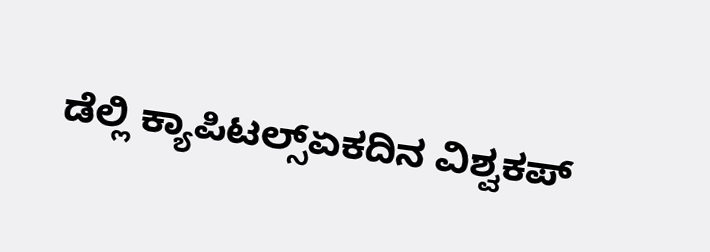ಡೆಲ್ಲಿ ಕ್ಯಾಪಿಟಲ್ಸ್ಏಕದಿನ ವಿಶ್ವಕಪ್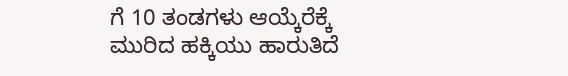ಗೆ 10 ತಂಡಗಳು ಆಯ್ಕೆರೆಕ್ಕೆ ಮುರಿದ ಹಕ್ಕಿಯು ಹಾರುತಿದೆ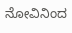ನೋವಿನಿಂದ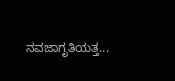ನವಜಾಗೃತಿಯತ್ತ...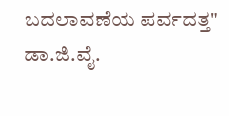ಬದಲಾವಣೆಯ ಪರ್ವದತ್ತ" ಡಾ.ಜಿ.ವೈ.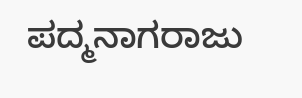ಪದ್ಮನಾಗರಾಜು